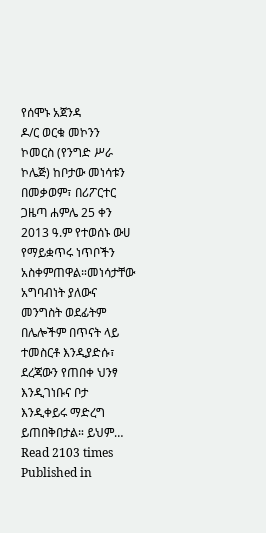የሰሞኑ አጀንዳ
ዶ/ር ወርቁ መኮንን ኮመርስ (የንግድ ሥራ ኮሌጅ) ከቦታው መነሳቱን በመቃወም፣ በሪፖርተር ጋዜጣ ሐምሌ 25 ቀን 2013 ዓ.ም የተወሰኑ ውሀ የማይቋጥሩ ነጥቦችን አስቀምጠዋል።መነሳታቸው አግባብነት ያለውና መንግስት ወደፊትም በሌሎችም በጥናት ላይ ተመስርቶ እንዲያድሱ፣ ደረጃውን የጠበቀ ህንፃ እንዲገነቡና ቦታ እንዲቀይሩ ማድረግ ይጠበቅበታል። ይህም…
Read 2103 times
Published in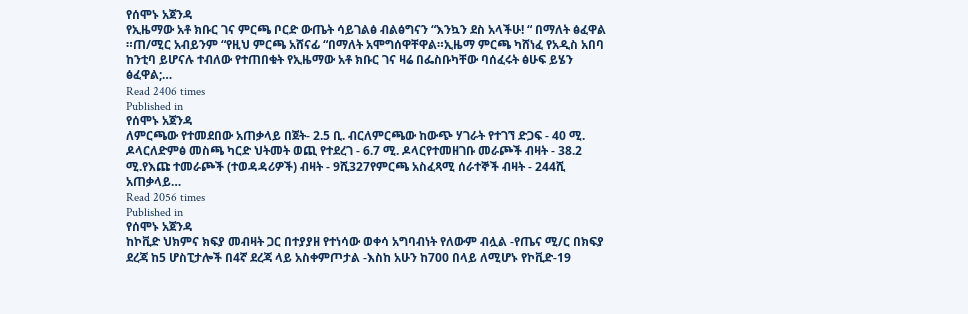የሰሞኑ አጀንዳ
የኢዜማው አቶ ክቡር ገና ምርጫ ቦርድ ውጤት ሳይገልፅ ብልፅግናን “እንኳን ደስ አላችሁ! “ በማለት ፅፈዋል ።ጠ/ሚር አብይንም “የዚህ ምርጫ አሸናፊ “በማለት አሞግሰዋቸዋል።ኢዜማ ምርጫ ካሸነፈ የአዲስ አበባ ከንቲባ ይሆናሉ ተብለው የተጠበቁት የኢዜማው አቶ ክቡር ገና ዛሬ በፌስቡካቸው ባሰፈሩት ፅሁፍ ይሄን ፅፈዋል;…
Read 2406 times
Published in
የሰሞኑ አጀንዳ
ለምርጫው የተመደበው አጠቃላይ በጀት- 2.5 ቢ. ብርለምርጫው ከውጭ ሃገራት የተገኘ ድጋፍ - 40 ሚ. ዶላርለድምፅ መስጫ ካርድ ህትመት ወጪ የተደረገ - 6.7 ሚ. ዶላርየተመዘገቡ መራጮች ብዛት - 38.2 ሚ.የእጩ ተመራጮች (ተወዳዳሪዎች) ብዛት - 9ሺ327የምርጫ አስፈጻሚ ሰራተኞች ብዛት - 244ሺ አጠቃላይ…
Read 2056 times
Published in
የሰሞኑ አጀንዳ
ከኮቪድ ህክምና ክፍያ መብዛት ጋር በተያያዘ የተነሳው ወቀሳ አግባብነት የለውም ብሏል -የጤና ሚ/ር በክፍያ ደረጃ ከ5 ሆስፒታሎች በ4ኛ ደረጃ ላይ አስቀምጦታል -እስከ አሁን ከ700 በላይ ለሚሆኑ የኮቪድ-19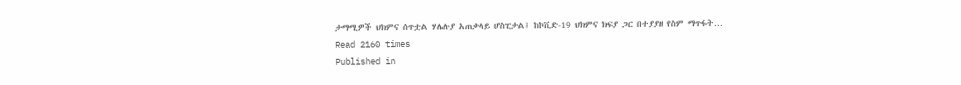ታማሚዎች ህክምና ሰጥቷል ሃሌሉያ አጠቃላይ ሆስፒታል፤ ከኮቪድ-19 ህክምና ክፍያ ጋር በተያያዘ የስም ማጥፋት…
Read 2160 times
Published in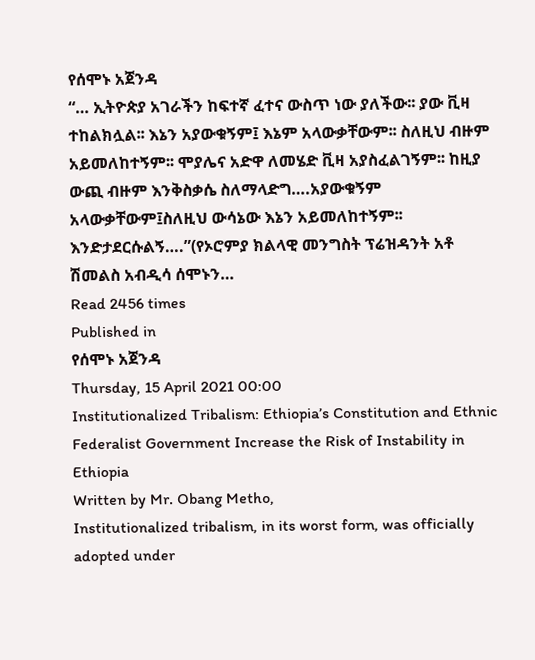የሰሞኑ አጀንዳ
“… ኢትዮጵያ አገራችን ከፍተኛ ፈተና ውስጥ ነው ያለችው፡፡ ያው ቪዛ ተከልክሏል፡፡ እኔን አያውቁኝም፤ እኔም አላውቃቸውም፡፡ ስለዚህ ብዙም አይመለከተኝም፡፡ ሞያሌና አድዋ ለመሄድ ቪዛ አያስፈልገኝም፡፡ ከዚያ ውጪ ብዙም እንቅስቃሴ ስለማላድግ….አያውቁኝም አላውቃቸውም፤ስለዚህ ውሳኔው እኔን አይመለከተኝም፡፡ እንድታደርሱልኝ….”(የኦሮምያ ክልላዊ መንግስት ፕሬዝዳንት አቶ ሽመልስ አብዲሳ ሰሞኑን…
Read 2456 times
Published in
የሰሞኑ አጀንዳ
Thursday, 15 April 2021 00:00
Institutionalized Tribalism: Ethiopia’s Constitution and Ethnic Federalist Government Increase the Risk of Instability in Ethiopia
Written by Mr. Obang Metho,
Institutionalized tribalism, in its worst form, was officially adopted under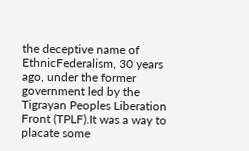the deceptive name of EthnicFederalism, 30 years ago, under the former government led by the Tigrayan Peoples Liberation Front (TPLF).It was a way to placate some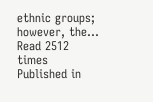ethnic groups; however, the…
Read 2512 times
Published in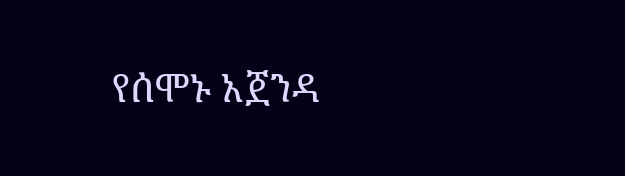የሰሞኑ አጀንዳ